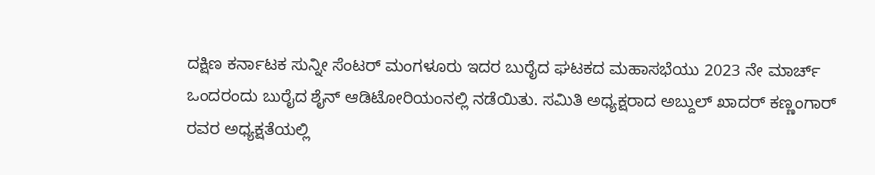ದಕ್ಷಿಣ ಕರ್ನಾಟಕ ಸುನ್ನೀ ಸೆಂಟರ್ ಮಂಗಳೂರು ಇದರ ಬುರೈದ ಘಟಕದ ಮಹಾಸಭೆಯು 2023 ನೇ ಮಾರ್ಚ್ ಒಂದರಂದು ಬುರೈದ ಶೈನ್ ಆಡಿಟೋರಿಯಂನಲ್ಲಿ ನಡೆಯಿತು. ಸಮಿತಿ ಅಧ್ಯಕ್ಷರಾದ ಅಬ್ದುಲ್ ಖಾದರ್ ಕಣ್ಣಂಗಾರ್ ರವರ ಅಧ್ಯಕ್ಷತೆಯಲ್ಲಿ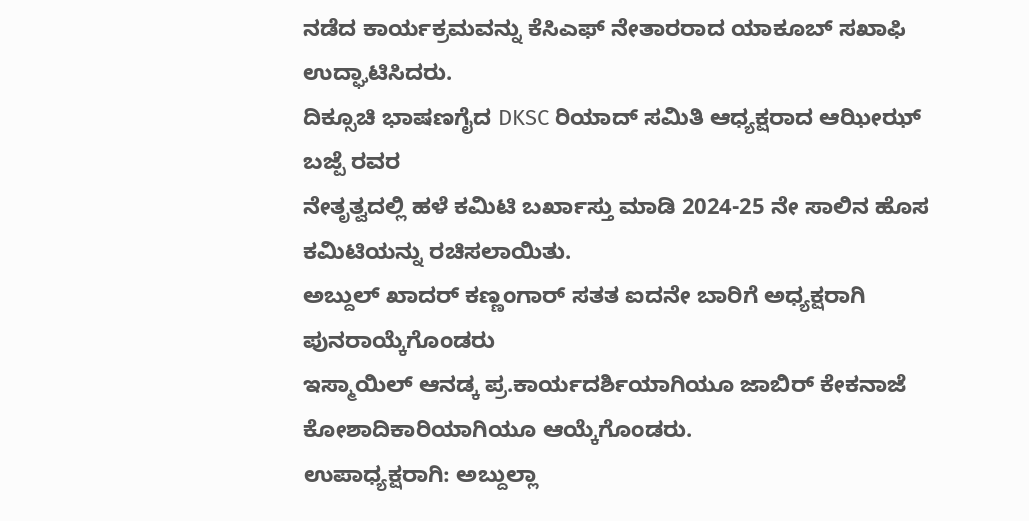ನಡೆದ ಕಾರ್ಯಕ್ರಮವನ್ನು ಕೆಸಿಎಫ್ ನೇತಾರರಾದ ಯಾಕೂಬ್ ಸಖಾಫಿ ಉದ್ಘಾಟಿಸಿದರು.
ದಿಕ್ಸೂಚಿ ಭಾಷಣಗೈದ DKSC ರಿಯಾದ್ ಸಮಿತಿ ಆಧ್ಯಕ್ಷರಾದ ಆಝೀಝ್ ಬಜ್ಪೆ ರವರ
ನೇತೃತ್ವದಲ್ಲಿ ಹಳೆ ಕಮಿಟಿ ಬರ್ಖಾಸ್ತು ಮಾಡಿ 2024-25 ನೇ ಸಾಲಿನ ಹೊಸ ಕಮಿಟಿಯನ್ನು ರಚಿಸಲಾಯಿತು.
ಅಬ್ದುಲ್ ಖಾದರ್ ಕಣ್ಣಂಗಾರ್ ಸತತ ಐದನೇ ಬಾರಿಗೆ ಅಧ್ಯಕ್ಷರಾಗಿ ಪುನರಾಯ್ಕೆಗೊಂಡರು
ಇಸ್ಮಾಯಿಲ್ ಆನಡ್ಕ ಪ್ರ.ಕಾರ್ಯದರ್ಶಿಯಾಗಿಯೂ ಜಾಬಿರ್ ಕೇಕನಾಜೆ ಕೋಶಾದಿಕಾರಿಯಾಗಿಯೂ ಆಯ್ಕೆಗೊಂಡರು.
ಉಪಾಧ್ಯಕ್ಷರಾಗಿ: ಅಬ್ದುಲ್ಲಾ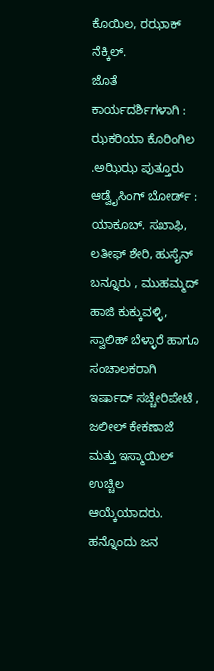ಕೊಯಿಲ, ರಝಾಕ್ ನೆಕ್ಕಿಲ್.
ಜೊತೆ ಕಾರ್ಯದರ್ಶಿಗಳಾಗಿ : ಝಕರಿಯಾ ಕೊರಿಂಗಿಲ .ಅಝಿಝ ಪುತ್ತೂರು
ಆಡ್ವೈಸಿಂಗ್ ಬೋರ್ಡ್ : ಯಾಕೂಬ್. ಸಖಾಫಿ, ಲತೀಫ್ ಶೇರಿ, ಹುಸೈನ್ ಬನ್ನೂರು , ಮುಹಮ್ಮದ್ ಹಾಜಿ ಕುಕ್ಕುವಳ್ಳಿ, ಸ್ವಾಲಿಹ್ ಬೆಳ್ಳಾರೆ ಹಾಗೂ ಸಂಚಾಲಕರಾಗಿ ಇರ್ಷಾದ್ ಸಚ್ಚೇರಿಪೇಟೆ , ಜಲೀಲ್ ಕೇಕಣಾಜೆ ಮತ್ತು ಇಸ್ಮಾಯಿಲ್ ಉಚ್ಚಿಲ ಆಯ್ಕೆಯಾದರು.
ಹನ್ನೊಂದು ಜನ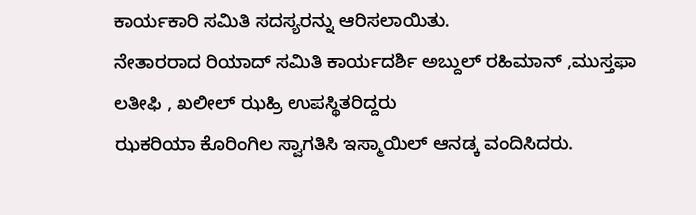ಕಾರ್ಯಕಾರಿ ಸಮಿತಿ ಸದಸ್ಯರನ್ನು ಆರಿಸಲಾಯಿತು.
ನೇತಾರರಾದ ರಿಯಾದ್ ಸಮಿತಿ ಕಾರ್ಯದರ್ಶಿ ಅಬ್ದುಲ್ ರಹಿಮಾನ್ ,ಮುಸ್ತಫಾ ಲತೀಫಿ , ಖಲೀಲ್ ಝಹ್ರಿ ಉಪಸ್ಥಿತರಿದ್ದರು
ಝಕರಿಯಾ ಕೊರಿಂಗಿಲ ಸ್ವಾಗತಿಸಿ ಇಸ್ಮಾಯಿಲ್ ಆನಡ್ಕ ವಂದಿಸಿದರು.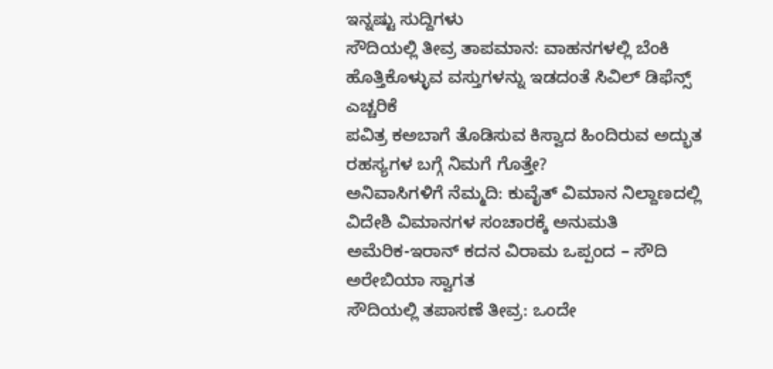ಇನ್ನಷ್ಟು ಸುದ್ದಿಗಳು
ಸೌದಿಯಲ್ಲಿ ತೀವ್ರ ತಾಪಮಾನ: ವಾಹನಗಳಲ್ಲಿ ಬೆಂಕಿ ಹೊತ್ತಿಕೊಳ್ಳುವ ವಸ್ತುಗಳನ್ನು ಇಡದಂತೆ ಸಿವಿಲ್ ಡಿಫೆನ್ಸ್ ಎಚ್ಚರಿಕೆ
ಪವಿತ್ರ ಕಅಬಾಗೆ ತೊಡಿಸುವ ಕಿಸ್ವಾದ ಹಿಂದಿರುವ ಅದ್ಭುತ ರಹಸ್ಯಗಳ ಬಗ್ಗೆ ನಿಮಗೆ ಗೊತ್ತೇ?
ಅನಿವಾಸಿಗಳಿಗೆ ನೆಮ್ಮದಿ: ಕುವೈತ್ ವಿಮಾನ ನಿಲ್ದಾಣದಲ್ಲಿ ವಿದೇಶಿ ವಿಮಾನಗಳ ಸಂಚಾರಕ್ಕೆ ಅನುಮತಿ
ಅಮೆರಿಕ-ಇರಾನ್ ಕದನ ವಿರಾಮ ಒಪ್ಪಂದ – ಸೌದಿ ಅರೇಬಿಯಾ ಸ್ವಾಗತ
ಸೌದಿಯಲ್ಲಿ ತಪಾಸಣೆ ತೀವ್ರ: ಒಂದೇ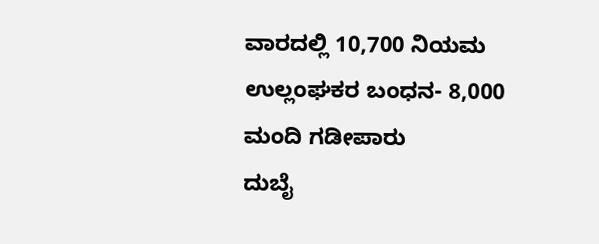ವಾರದಲ್ಲಿ 10,700 ನಿಯಮ ಉಲ್ಲಂಘಕರ ಬಂಧನ- 8,000 ಮಂದಿ ಗಡೀಪಾರು
ದುಬೈ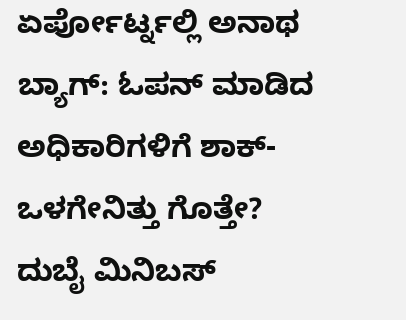ಏರ್ಪೋರ್ಟ್ನಲ್ಲಿ ಅನಾಥ ಬ್ಯಾಗ್: ಓಪನ್ ಮಾಡಿದ ಅಧಿಕಾರಿಗಳಿಗೆ ಶಾಕ್- ಒಳಗೇನಿತ್ತು ಗೊತ್ತೇ?
ದುಬೈ ಮಿನಿಬಸ್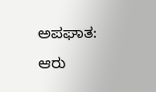ಅಪಘಾತ: ಆರು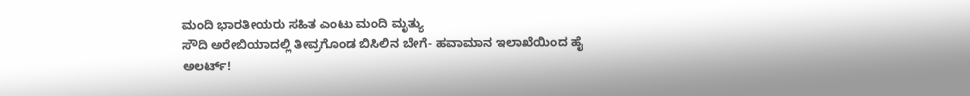ಮಂದಿ ಭಾರತೀಯರು ಸಹಿತ ಎಂಟು ಮಂದಿ ಮೃತ್ಯು
ಸೌದಿ ಅರೇಬಿಯಾದಲ್ಲಿ ತೀವ್ರಗೊಂಡ ಬಿಸಿಲಿನ ಬೇಗೆ- ಹವಾಮಾನ ಇಲಾಖೆಯಿಂದ ಹೈ ಅಲರ್ಟ್!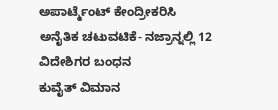ಅಪಾರ್ಟ್ಮೆಂಟ್ ಕೇಂದ್ರೀಕರಿಸಿ ಅನೈತಿಕ ಚಟುವಟಿಕೆ- ನಜ್ರಾನ್ನಲ್ಲಿ 12 ವಿದೇಶಿಗರ ಬಂಧನ
ಕುವೈತ್ ವಿಮಾನ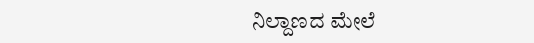ನಿಲ್ದಾಣದ ಮೇಲೆ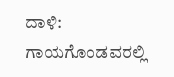ದಾಳಿ: ಗಾಯಗೊಂಡವರಲ್ಲಿ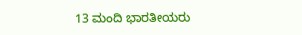13 ಮಂದಿ ಭಾರತೀಯರು